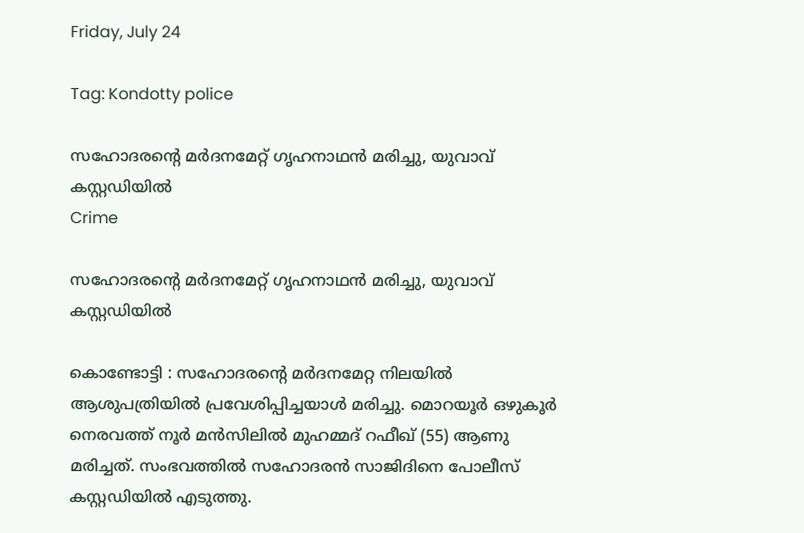Friday, July 24

Tag: Kondotty police

സഹോദരൻ്റെ മർദനമേറ്റ് ഗൃഹനാഥൻ മരിച്ചു, യുവാവ് കസ്റ്റഡിയിൽ
Crime

സഹോദരൻ്റെ മർദനമേറ്റ് ഗൃഹനാഥൻ മരിച്ചു, യുവാവ് കസ്റ്റഡിയിൽ

കൊണ്ടോട്ടി : സഹോദരൻ്റെ മർദനമേറ്റ നിലയിൽ ആശുപത്രിയിൽ പ്രവേശിപ്പിച്ചയാൾ മരിച്ചു. മൊറയൂർ ഒഴുകൂർ നെരവത്ത് നൂർ മൻസിലിൽ മുഹമ്മദ് റഫീഖ് (55) ആണു മരിച്ചത്. സംഭവത്തിൽ സഹോദരൻ സാജിദിനെ പോലീസ് കസ്റ്റഡിയിൽ എടുത്തു.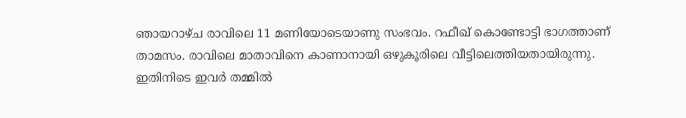ഞായറാഴ്ച രാവിലെ 11 മണിയോടെയാണു സംഭവം. റഫീഖ് കൊണ്ടോട്ടി ഭാഗത്താണ് താമസം. രാവിലെ മാതാവിനെ കാണാനായി ഒഴുകൂരിലെ വീട്ടിലെത്തിയതായിരുന്നു. ഇതിനിടെ ഇവർ തമ്മിൽ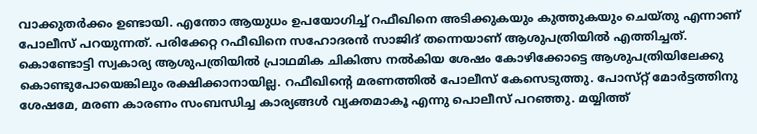വാക്കുതർക്കം ഉണ്ടായി. എന്തോ ആയുധം ഉപയോഗിച്ച് റഫീഖിനെ അടിക്കുകയും കുത്തുകയും ചെയ്തു എന്നാണ് പോലീസ് പറയുന്നത്. പരിക്കേറ്റ റഫീഖിനെ സഹോദരൻ സാജിദ് തന്നെയാണ് ആശുപത്രിയിൽ എത്തിച്ചത്. കൊണ്ടോട്ടി സ്വകാര്യ ആശുപത്രിയിൽ പ്രാഥമിക ചികിത്സ നൽകിയ ശേഷം കോഴിക്കോട്ടെ ആശുപത്രിയിലേക്കു കൊണ്ടുപോയെങ്കിലും രക്ഷിക്കാനായില്ല. റഫീഖിൻ്റെ മരണത്തിൽ പോലീസ് കേസെടുത്തു. പോസ്‌റ്റ് മോർട്ടത്തിനു ശേഷമേ, മരണ കാരണം സംബന്ധിച്ച കാര്യങ്ങൾ വ്യക്തമാകൂ എന്നു പൊലീസ് പറഞ്ഞു. മയ്യിത്ത്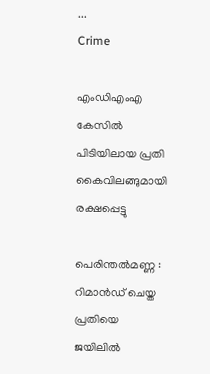...
Crime

എംഡിഎംഎ കേസിൽ പിടിയിലായ പ്രതി കൈവിലങ്ങുമായി രക്ഷപ്പെട്ടു

പെരിന്തൽമണ്ണ : റിമാൻഡ് ചെയ്ത പ്രതിയെ ജയിലിൽ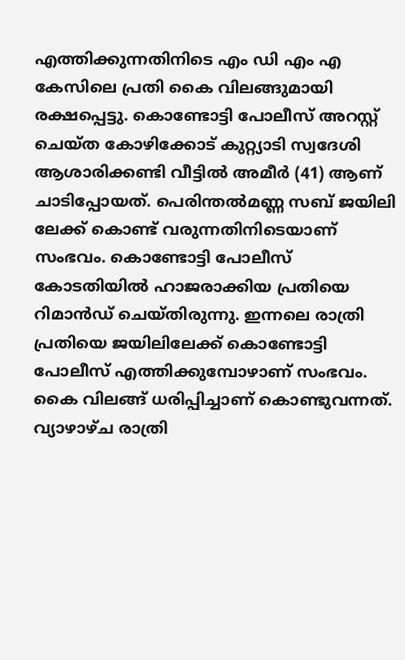എത്തിക്കുന്നതിനിടെ എം ഡി എം എ കേസിലെ പ്രതി കൈ വിലങ്ങുമായി രക്ഷപ്പെട്ടു. കൊണ്ടോട്ടി പോലീസ് അറസ്റ്റ് ചെയ്ത കോഴിക്കോട് കുറ്റ്യാടി സ്വദേശി ആശാരിക്കണ്ടി വീട്ടിൽ അമീർ (41) ആണ് ചാടിപ്പോയത്. പെരിന്തൽമണ്ണ സബ് ജയിലി ലേക്ക് കൊണ്ട് വരുന്നതിനിടെയാണ് സംഭവം. കൊണ്ടോട്ടി പോലീസ് കോടതിയിൽ ഹാജരാക്കിയ പ്രതിയെ റിമാൻഡ് ചെയ്തിരുന്നു. ഇന്നലെ രാത്രി പ്രതിയെ ജയിലിലേക്ക് കൊണ്ടോട്ടി പോലീസ് എത്തിക്കുമ്പോഴാണ് സംഭവം. കൈ വിലങ്ങ് ധരിപ്പിച്ചാണ് കൊണ്ടുവന്നത്. വ്യാഴാഴ്‌ച രാത്രി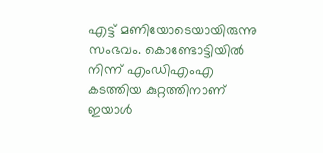എട്ട് മണിയോടെയായിരുന്നു സംഭവം. കൊണ്ടോട്ടിയില്‍ നിന്ന് എംഡിഎംഎ കടത്തിയ കുറ്റത്തിനാണ് ഇയാള്‍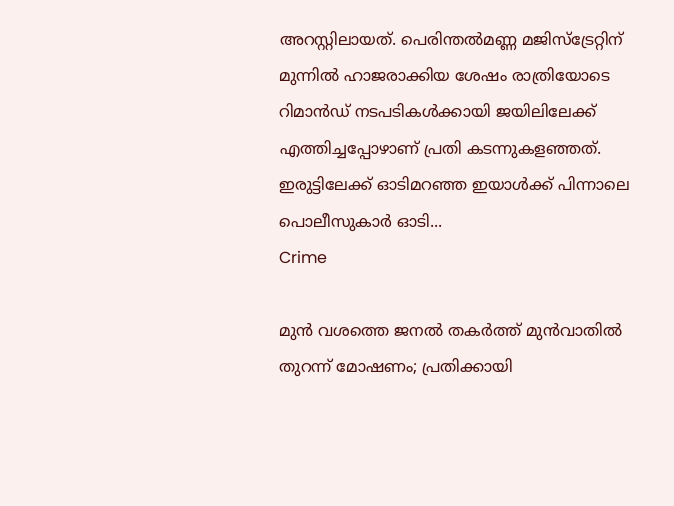അറസ്റ്റിലായത്. പെരിന്തല്‍മണ്ണ മജിസ്‌ട്രേറ്റിന് മുന്നില്‍ ഹാജരാക്കിയ ശേഷം രാത്രിയോടെ റിമാൻ‌ഡ് നടപടികള്‍ക്കായി ജയിലിലേക്ക് എത്തിച്ചപ്പോഴാണ് പ്രതി കടന്നുകളഞ്ഞത്. ഇരുട്ടിലേക്ക് ഓടിമറഞ്ഞ ഇയാള്‍ക്ക് പിന്നാലെ പൊലീസുകാർ ഓടി...
Crime

മുൻ വശത്തെ ജനൽ തകർത്ത് മുൻവാതിൽ തുറന്ന് മോഷണം; പ്രതിക്കായി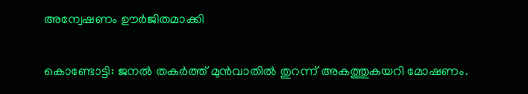അന്വേഷണം ഊർജിതമാക്കി

കൊണ്ടോട്ടി: ജനൽ തകർത്ത് മുൻവാതിൽ തുറന്ന് അകത്തുകയറി മോഷണം.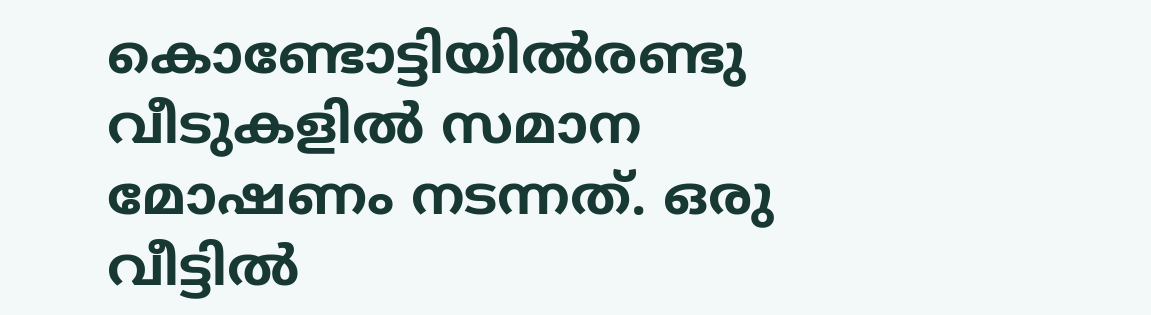കൊണ്ടോട്ടിയിൽരണ്ടു വീടുകളിൽ സമാന മോഷണം നടന്നത്. ഒരു വീട്ടിൽ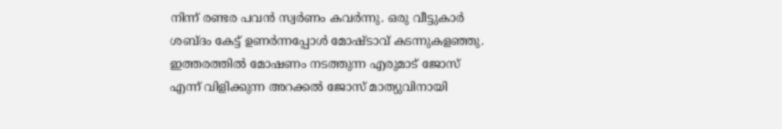നിന്ന് രണ്ടര പവൻ സ്വർണം കവർന്നു. ഒരു വീട്ടുകാർ ശബ്ദം കേട്ട് ഉണർന്നപ്പോൾ മോഷ്ടാവ് കടന്നുകളഞ്ഞു. ഇത്തരത്തിൽ മോഷണം നടത്തുന്ന എരുമാട് ജോസ് എന്ന് വിളിക്കുന്ന അറക്കൽ ജോസ് മാത്യുവിനായി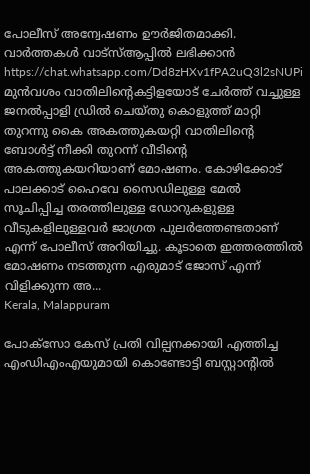പോലീസ് അന്വേഷണം ഊർജിതമാക്കി. വാർത്തകൾ വാട്‌സ്ആപ്പിൽ ലഭിക്കാൻ https://chat.whatsapp.com/Dd8zHXv1fPA2uQ3l2sNUPi മുൻവശം വാതിലിന്റെകട്ടിളയോട് ചേർത്ത് വച്ചുള്ള ജനൽപ്പാളി ഡ്രിൽ ചെയ്തു കൊളുത്ത് മാറ്റി തുറന്നു കൈ അകത്തുകയറ്റി വാതിലിന്റെ ബോൾട്ട് നീക്കി തുറന്ന് വീടിന്റെ അകത്തുകയറിയാണ് മോഷണം. കോഴിക്കോട് പാലക്കാട്‌ ഹൈവേ സൈഡിലുള്ള മേൽ സൂചിപ്പിച്ച തരത്തിലുള്ള ഡോറുകളുള്ള വീടുകളിലുള്ളവർ ജാഗ്രത പുലർത്തേണ്ടതാണ് എന്ന് പോലീസ് അറിയിച്ചു. കൂടാതെ ഇത്തരത്തിൽ മോഷണം നടത്തുന്ന എരുമാട് ജോസ് എന്ന് വിളിക്കുന്ന അ...
Kerala, Malappuram

പോക്‌സോ കേസ് പ്രതി വില്പനക്കായി എത്തിച്ച എംഡിഎംഎയുമായി കൊണ്ടോട്ടി ബസ്റ്റാന്റില്‍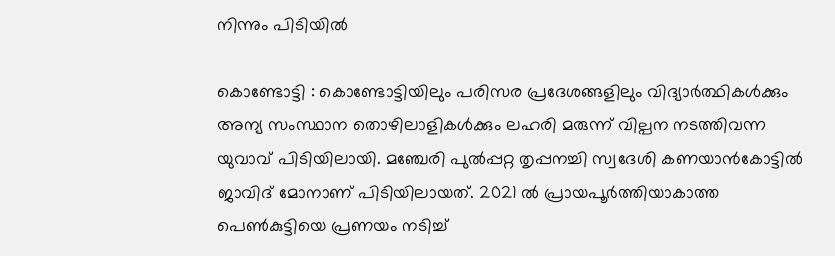നിന്നും പിടിയില്‍

കൊണ്ടോട്ടി : കൊണ്ടോട്ടിയിലും പരിസര പ്രദേശങ്ങളിലും വിദ്യാര്‍ത്ഥികള്‍ക്കും അന്യ സംസ്ഥാന തൊഴിലാളികള്‍ക്കും ലഹരി മരുന്ന് വില്പന നടത്തിവന്ന യുവാവ് പിടിയിലായി. മഞ്ചേരി പുല്‍പ്പറ്റ തൃപ്പനച്ചി സ്വദേശി കണയാന്‍കോട്ടില്‍ ജാവിദ് മോനാണ് പിടിയിലായത്. 2021 ല്‍ പ്രായപൂര്‍ത്തിയാകാത്ത പെണ്‍കുട്ടിയെ പ്രണയം നടിച്ച്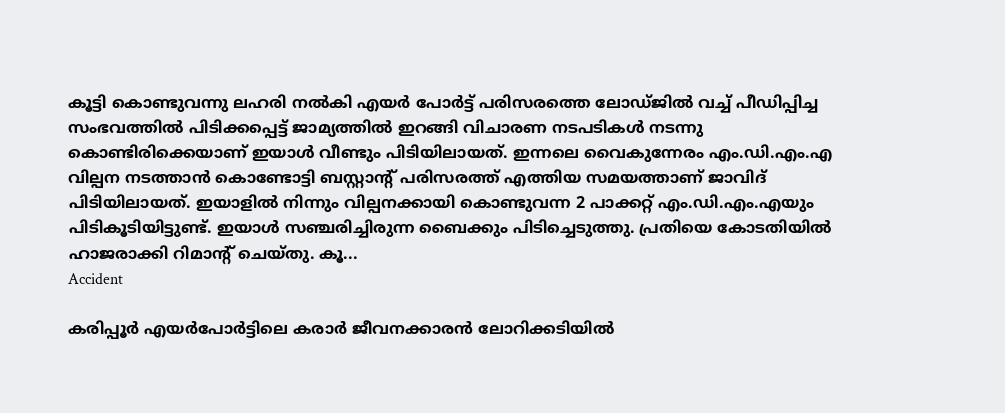കൂട്ടി കൊണ്ടുവന്നു ലഹരി നല്‍കി എയര്‍ പോര്‍ട്ട് പരിസരത്തെ ലോഡ്ജില്‍ വച്ച് പീഡിപ്പിച്ച സംഭവത്തില്‍ പിടിക്കപ്പെട്ട് ജാമ്യത്തില്‍ ഇറങ്ങി വിചാരണ നടപടികള്‍ നടന്നു കൊണ്ടിരിക്കെയാണ് ഇയാള്‍ വീണ്ടും പിടിയിലായത്. ഇന്നലെ വൈകുന്നേരം എം.ഡി.എം.എ വില്പന നടത്താന്‍ കൊണ്ടോട്ടി ബസ്റ്റാന്റ് പരിസരത്ത് എത്തിയ സമയത്താണ് ജാവിദ് പിടിയിലായത്. ഇയാളില്‍ നിന്നും വില്പനക്കായി കൊണ്ടുവന്ന 2 പാക്കറ്റ് എം.ഡി.എം.എയും പിടികൂടിയിട്ടുണ്ട്. ഇയാള്‍ സഞ്ചരിച്ചിരുന്ന ബൈക്കും പിടിച്ചെടുത്തു. പ്രതിയെ കോടതിയില്‍ ഹാജരാക്കി റിമാന്റ് ചെയ്തു. കൂ...
Accident

കരിപ്പൂർ എയർപോർട്ടിലെ കരാർ ജീവനക്കാരൻ ലോറിക്കടിയിൽ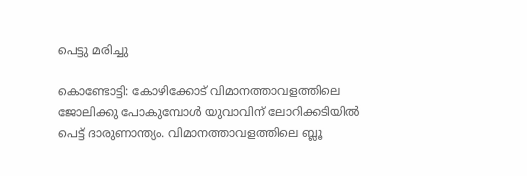പെട്ടു മരിച്ചു

കൊണ്ടോട്ടി: കോഴിക്കോട് വിമാനത്താവളത്തിലെ ജോലിക്കു പോകുമ്പോൾ യുവാവിന് ലോറിക്കടിയിൽ പെട്ട് ദാരുണാന്ത്യം. വിമാനത്താവളത്തിലെ ബ്ലൂ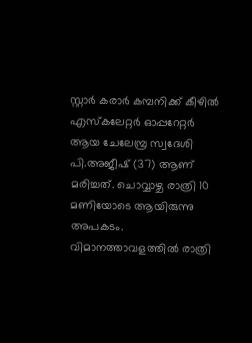സ്റ്റാർ കരാർ കമ്പനിക്ക് കീഴിൽ എസ്‌കലേറ്റർ ഓപ്പറേറ്റർ ആയ ചേലേമ്പ്ര സ്വദേശി പി.അജീഷ് (37) ആണ് മരിച്ചത്. ചൊവ്വാഴ്ച രാത്രി 10 മണിയോടെ ആയിരുന്നു അപകടം. വിമാനത്താവളത്തിൽ രാത്രി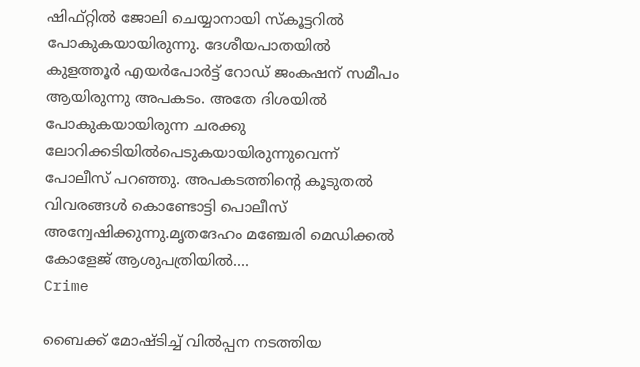ഷിഫ്റ്റിൽ ജോലി ചെയ്യാനായി സ്‌കൂട്ടറിൽ പോകുകയായിരുന്നു. ദേശീയപാതയിൽ കുളത്തൂർ എയർപോർട്ട് റോഡ് ജംകഷന് സമീപം ആയിരുന്നു അപകടം. അതേ ദിശയിൽ പോകുകയായിരുന്ന ചരക്കു ലോറിക്കടിയിൽപെടുകയായിരുന്നുവെന്ന് പോലീസ് പറഞ്ഞു. അപകടത്തിന്റെ കൂടുതൽ വിവരങ്ങൾ കൊണ്ടോട്ടി പൊലീസ് അന്വേഷിക്കുന്നു.മൃതദേഹം മഞ്ചേരി മെഡിക്കൽ കോളേജ് ആശുപത്രിയിൽ....
Crime

ബൈക്ക് മോഷ്ടിച്ച് വിൽപ്പന നടത്തിയ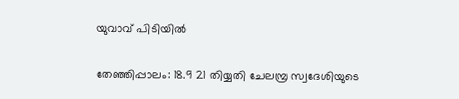യുവാവ് പിടിയിൽ

തേഞ്ഞിപ്പാലം: 18.9 21 തിയ്യതി ചേലമ്പ്ര സ്വദേശിയുടെ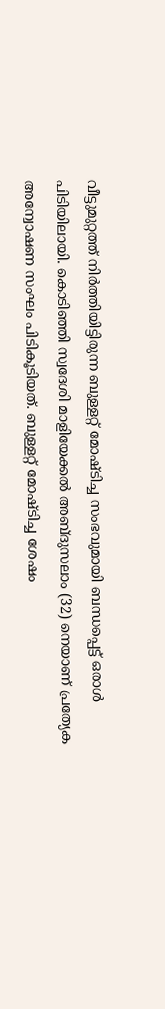വീട്ടുമുറ്റത്ത് നിർത്തിയിട്ടിരുന്ന ബുള്ളറ്റ് മോഷ്ടിച്ച സംഭവുമായി ബന്ധപ്പെട്ട് ഒരാൾ പിടിയിലായി. കൊടിഞ്ഞി സ്വദേശി മാളിയേക്കൽ അബ്ദുസലാം (32) നെയാണ് പ്രത്യേക അന്വോഷണ സംഘം പിടികൂടിയത്. ബുള്ളറ്റ് മോഷ്ടിച്ച ശേഷം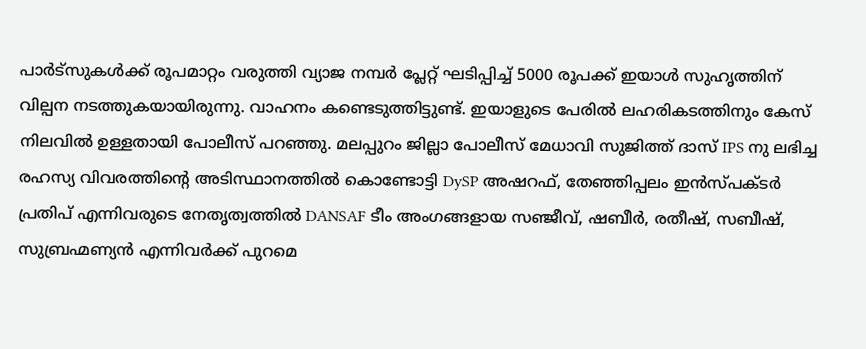പാർട്സുകൾക്ക് രൂപമാറ്റം വരുത്തി വ്യാജ നമ്പർ പ്ലേറ്റ് ഘടിപ്പിച്ച് 5000 രൂപക്ക് ഇയാൾ സുഹൃത്തിന് വില്പന നടത്തുകയായിരുന്നു. വാഹനം കണ്ടെടുത്തിട്ടുണ്ട്. ഇയാളുടെ പേരിൽ ലഹരികടത്തിനും കേസ് നിലവിൽ ഉള്ളതായി പോലീസ് പറഞ്ഞു. മലപ്പുറം ജില്ലാ പോലീസ് മേധാവി സുജിത്ത് ദാസ് IPS നു ലഭിച്ച രഹസ്യ വിവരത്തിൻ്റെ അടിസ്ഥാനത്തിൽ കൊണ്ടോട്ടി DySP അഷറഫ്, തേഞ്ഞിപ്പലം ഇൻസ്പക്ടർ പ്രതിപ് എന്നിവരുടെ നേതൃത്വത്തിൽ DANSAF ടീം അംഗങ്ങളായ സഞ്ജീവ്, ഷബീർ, രതീഷ്, സബീഷ്, സുബ്രഹ്മണ്യൻ എന്നിവർക്ക് പുറമെ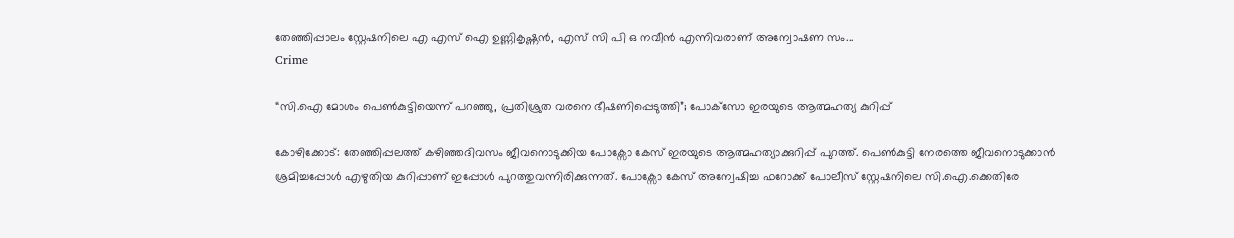തേഞ്ഞിപ്പാലം സ്റ്റേഷനിലെ എ എസ് ഐ ഉണ്ണികൃഷ്ണൻ, എസ് സി പി ഒ നവീൻ എന്നിവരാണ് അന്വോഷണ സം...
Crime

“സി.ഐ മോശം പെൺകുട്ടിയെന്ന് പറഞ്ഞു, പ്രതിശ്രുത വരനെ ഭീഷണിപ്പെടുത്തി”; പോക്‌സോ ഇരയുടെ ആത്മഹത്യ കുറിപ്പ്

കോഴിക്കോട്: തേഞ്ഞിപ്പലത്ത് കഴിഞ്ഞദിവസം ജീവനൊടുക്കിയ പോക്സോ കേസ് ഇരയുടെ ആത്മഹത്യാക്കുറിപ്പ് പുറത്ത്. പെൺകുട്ടി നേരത്തെ ജീവനൊടുക്കാൻ ശ്രമിച്ചപ്പോൾ എഴുതിയ കുറിപ്പാണ് ഇപ്പോൾ പുറത്തുവന്നിരിക്കുന്നത്. പോക്സോ കേസ് അന്വേഷിച്ച ഫറോക്ക് പോലീസ് സ്റ്റേഷനിലെ സി.ഐ.ക്കെതിരേ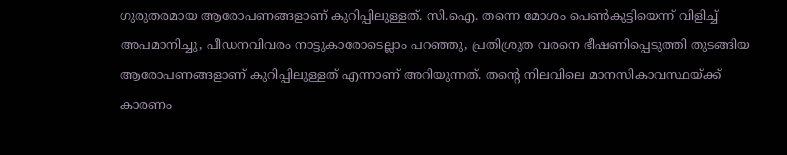ഗുരുതരമായ ആരോപണങ്ങളാണ് കുറിപ്പിലുള്ളത്. സി.ഐ. തന്നെ മോശം പെൺകുട്ടിയെന്ന് വിളിച്ച് അപമാനിച്ചു, പീഡനവിവരം നാട്ടുകാരോടെല്ലാം പറഞ്ഞു, പ്രതിശ്രുത വരനെ ഭീഷണിപ്പെടുത്തി തുടങ്ങിയ ആരോപണങ്ങളാണ് കുറിപ്പിലുള്ളത് എന്നാണ് അറിയുന്നത്. തന്റെ നിലവിലെ മാനസികാവസ്ഥയ്ക്ക് കാരണം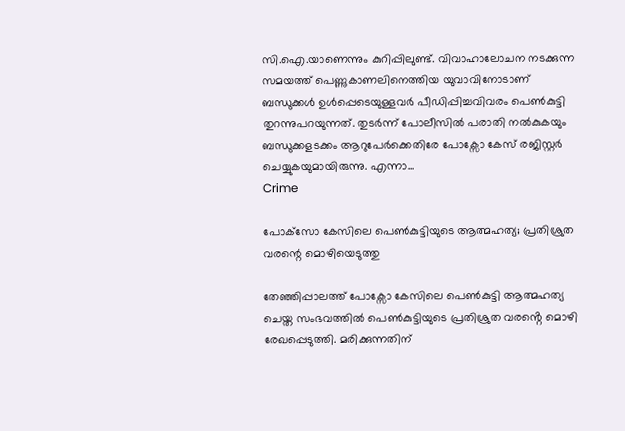സി.ഐ.യാണെന്നും കുറിപ്പിലുണ്ട്. വിവാഹാലോചന നടക്കുന്ന സമയത്ത് പെണ്ണുകാണലിനെത്തിയ യുവാവിനോടാണ് ബന്ധുക്കൾ ഉൾപ്പെടെയുള്ളവർ പീഡിപ്പിച്ചവിവരം പെൺകുട്ടി തുറന്നുപറയുന്നത്. തുടർന്ന് പോലീസിൽ പരാതി നൽകുകയും ബന്ധുക്കളടക്കം ആറുപേർക്കെതിരേ പോക്സോ കേസ് രജിസ്റ്റർ ചെയ്യുകയുമായിരുന്നു. എന്നാ...
Crime

പോക്‌സോ കേസിലെ പെൺകുട്ടിയുടെ ആത്മഹത്യ; പ്രതിശ്രുത വരന്റെ മൊഴിയെടുത്തു

തേഞ്ഞിപ്പാലത്ത് പോക്സോ കേസിലെ പെൺകുട്ടി ആത്മഹത്യ ചെയ്ത സംഭവത്തിൽ പെൺകുട്ടിയുടെ പ്രതിശ്രുത വരൻ്റെ മൊഴി രേഖപ്പെടുത്തി. മരിക്കുന്നതിന്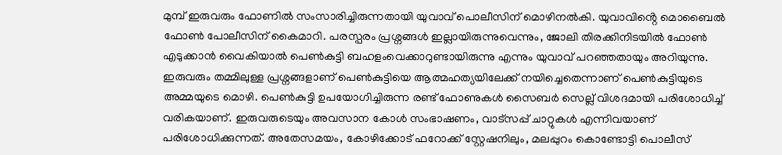മുമ്പ് ഇരുവരും ഫോണിൽ സംസാരിച്ചിരുന്നതായി യുവാവ് പൊലീസിന് മൊഴിനൽകി. യുവാവിൻ്റെ മൊബൈൽ ഫോൺ പോലീസിന് കൈമാറി. പരസ്പരം പ്രശ്നങ്ങൾ ഇല്ലായിരുന്നുവെന്നും, ജോലി തിരക്കിനിടയിൽ ഫോൺ എടുക്കാൻ വൈകിയാൽ പെൺകുട്ടി ബഹളംവെക്കാറുണ്ടായിരുന്നു എന്നും യുവാവ് പറഞ്ഞതായും അറിയുന്നു. ഇരുവരും തമ്മിലുള്ള പ്രശ്നങ്ങളാണ് പെൺകുട്ടിയെ ആത്മഹത്യയിലേക്ക് നയിച്ചെതെന്നാണ് പെൺകുട്ടിയുടെ അമ്മയുടെ മൊഴി. പെൺകുട്ടി ഉപയോഗിച്ചിരുന്ന രണ്ട് ഫോണുകൾ സൈബർ സെല്ല് വിശദമായി പരിശോധിച്ച് വരികയാണ്. ഇരുവരുടെയും അവസാന കോൾ സംഭാഷണം, വാട്സപ്പ് ചാറ്റുകൾ എന്നിവയാണ് പരിശോധിക്കുന്നത്. അതേസമയം, കോഴിക്കോട് ഫറോക്ക് സ്റ്റേഷനിലും, മലപ്പുറം കൊണ്ടോട്ടി പൊലീസ്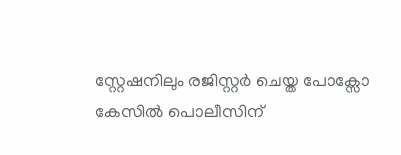സ്റ്റേഷനിലും രജിസ്റ്റർ ചെയ്ത പോക്സോ കേസിൽ പൊലീസിന്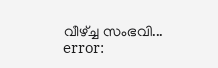വീഴ്ച്ച സംഭവി...
error: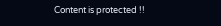Content is protected !!